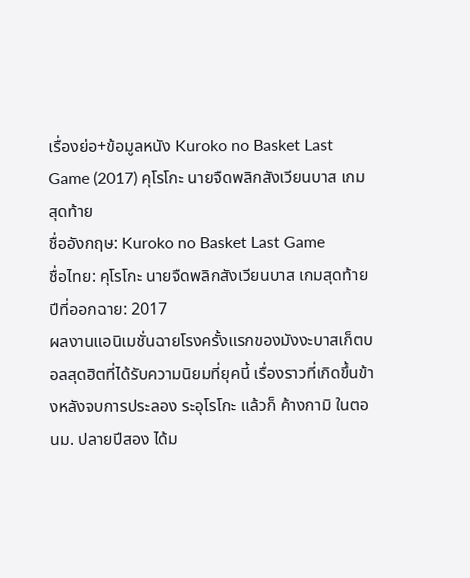เรื่องย่อ+ข้อมูลหนัง Kuroko no Basket Last Game (2017) คุโรโกะ นายจืดพลิกสังเวียนบาส เกมสุดท้าย
ชื่ออังกฤษ: Kuroko no Basket Last Game
ชื่อไทย: คุโรโกะ นายจืดพลิกสังเวียนบาส เกมสุดท้าย
ปีที่ออกฉาย: 2017
ผลงานแอนิเมชั่นฉายโรงครั้งแรกของมังงะบาสเก็ตบอลสุดฮิตที่ได้รับความนิยมที่ยุคนี้ เรื่องราวที่เกิดขึ้นข้างหลังจบการประลอง ระอุโรโกะ แล้วก็ ค้างกามิ ในตอนม. ปลายปีสอง ได้ม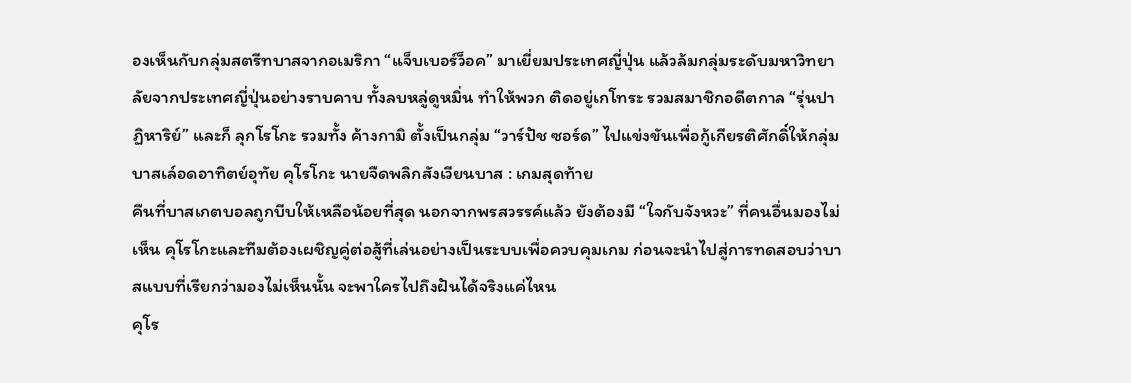องเห็นกับกลุ่มสตรีทบาสจากอเมริกา “แจ็บเบอร์ว็อค” มาเยี่ยมประเทศญี่ปุ่น แล้วล้มกลุ่มระดับมหาวิทยาลัยจากประเทศญี่ปุ่นอย่างราบคาบ ทั้งลบหลู่ดูหมิ่น ทำให้พวก ติดอยู่เกโทระ รวมสมาชิกอดีตกาล “รุ่นปาฏิหาริย์” และก็ ลุกโรโกะ รวมทั้ง ค้างกามิ ตั้งเป็นกลุ่ม “วาร์ปัช ซอร์ด” ไปแข่งขันเพื่อกู้เกียรติศักดิ์ให้กลุ่มบาสเล์อดอาทิตย์อุทัย คุโรโกะ นายจืดพลิกสังเวียนบาส : เกมสุดท้าย
คืนที่บาสเกตบอลถูกบีบให้เหลือน้อยที่สุด นอกจากพรสวรรค์แล้ว ยังต้องมี “ใจกับจังหวะ” ที่คนอื่นมองไม่เห็น คุโรโกะและทีมต้องเผชิญคู่ต่อสู้ที่เล่นอย่างเป็นระบบเพื่อควบคุมเกม ก่อนจะนำไปสู่การทดสอบว่าบาสแบบที่เรียกว่ามองไม่เห็นนั้น จะพาใครไปถึงฝันได้จริงแค่ไหน
คุโร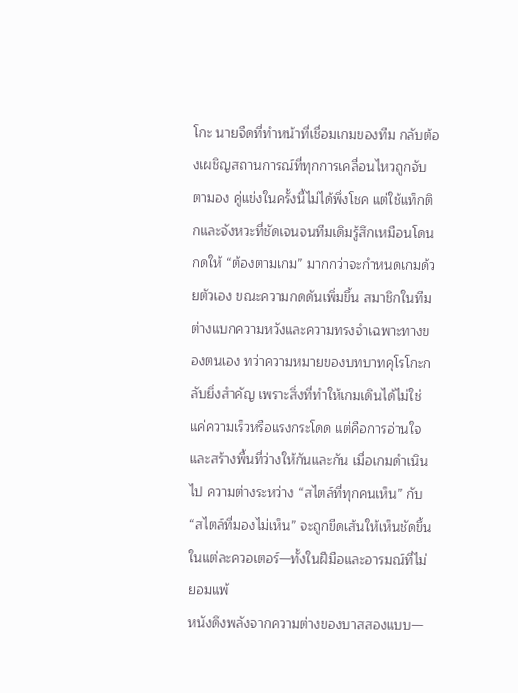โกะ นายจืดที่ทำหน้าที่เชื่อมเกมของทีม กลับต้องเผชิญสถานการณ์ที่ทุกการเคลื่อนไหวถูกจับตามอง คู่แข่งในครั้งนี้ไม่ได้พึ่งโชค แต่ใช้แท็กติกและจังหวะที่ชัดเจนจนทีมเดิมรู้สึกเหมือนโดนกดให้ “ต้องตามเกม” มากกว่าจะกำหนดเกมด้วยตัวเอง ขณะความกดดันเพิ่มขึ้น สมาชิกในทีมต่างแบกความหวังและความทรงจำเฉพาะทางของตนเอง ทว่าความหมายของบทบาทคุโรโกะกลับยิ่งสำคัญ เพราะสิ่งที่ทำให้เกมเดินได้ไม่ใช่แค่ความเร็วหรือแรงกระโดด แต่คือการอ่านใจและสร้างพื้นที่ว่างให้กันและกัน เมื่อเกมดำเนินไป ความต่างระหว่าง “สไตล์ที่ทุกคนเห็น” กับ “สไตล์ที่มองไม่เห็น” จะถูกขีดเส้นให้เห็นชัดขึ้นในแต่ละควอเตอร์—ทั้งในฝีมือและอารมณ์ที่ไม่ยอมแพ้
หนังดึงพลังจากความต่างของบาสสองแบบ—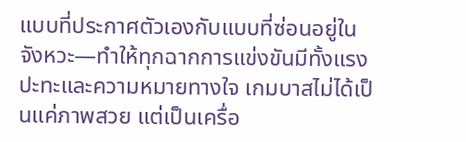แบบที่ประกาศตัวเองกับแบบที่ซ่อนอยู่ในจังหวะ—ทำให้ทุกฉากการแข่งขันมีทั้งแรงปะทะและความหมายทางใจ เกมบาสไม่ได้เป็นแค่ภาพสวย แต่เป็นเครื่อ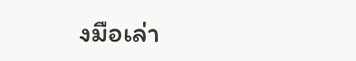งมือเล่า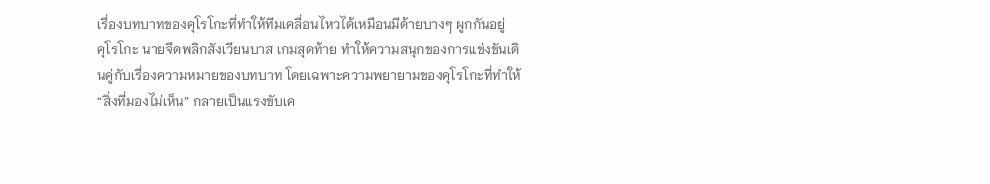เรื่องบทบาทของคุโรโกะที่ทำให้ทีมเคลื่อนไหวได้เหมือนมีด้ายบางๆ ผูกกันอยู่
คุโรโกะ นายจืดพลิกสังเวียนบาส เกมสุดท้าย ทำให้ความสนุกของการแข่งขันเดินคู่กับเรื่องความหมายของบทบาท โดยเฉพาะความพยายามของคุโรโกะที่ทำให้ “สิ่งที่มองไม่เห็น” กลายเป็นแรงขับเค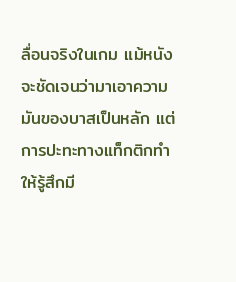ลื่อนจริงในเกม แม้หนังจะชัดเจนว่ามาเอาความมันของบาสเป็นหลัก แต่การปะทะทางแท็กติกทำให้รู้สึกมี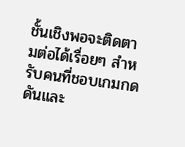ชั้นเชิงพอจะติดตามต่อได้เรื่อยๆ สำหรับคนที่ชอบเกมกดดันและ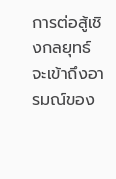การต่อสู้เชิงกลยุทธ์ จะเข้าถึงอารมณ์ของ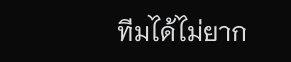ทีมได้ไม่ยาก